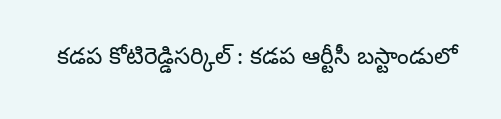కడప కోటిరెడ్డిసర్కిల్ : కడప ఆర్టీసీ బస్టాండులో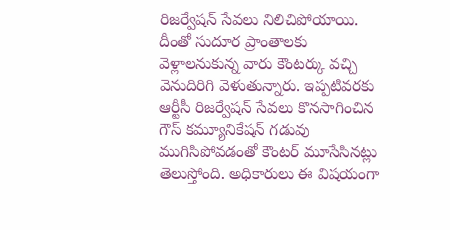రిజర్వేషన్ సేవలు నిలిచిపోయాయి. దీంతో సుదూర ప్రాంతాలకు వెళ్లాలనుకున్న వారు కౌంటర్కు వచ్చి వెనుదిరిగి వెళుతున్నారు. ఇప్పటివరకు ఆర్టీసీ రిజర్వేషన్ సేవలు కొనసాగించిన గౌస్ కమ్యూనికేషన్ గడువు ముగిసిపోవడంతో కౌంటర్ మూసేసినట్లు తెలుస్తోంది. అధికారులు ఈ విషయంగా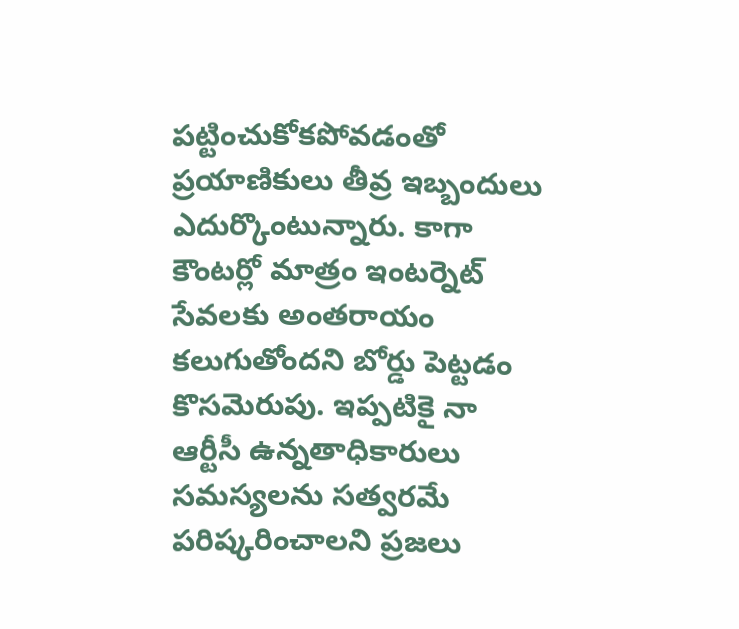పట్టించుకోకపోవడంతో ప్రయాణికులు తీవ్ర ఇబ్బందులు ఎదుర్కొంటున్నారు. కాగా కౌంటర్లో మాత్రం ఇంటర్నెట్ సేవలకు అంతరాయం కలుగుతోందని బోర్డు పెట్టడం కొసమెరుపు. ఇప్పటికై నా ఆర్టీసీ ఉన్నతాధికారులు సమస్యలను సత్వరమే పరిష్కరించాలని ప్రజలు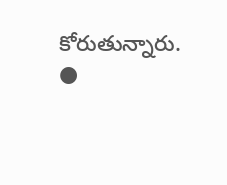కోరుతున్నారు.
●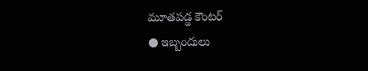మూతపడ్డ కౌంటర్
● ఇబ్బందులు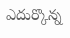ఎదుర్కొన్న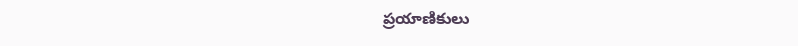ప్రయాణికులు